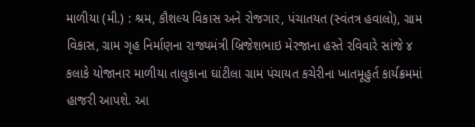માળીયા (મી.) : શ્રમ, કૌશલ્ય વિકાસ અને રોજગાર, પંચાતયત (સ્વંતત્ર હવાલો), ગ્રામ વિકાસ, ગ્રામ ગૃહ નિર્માણના રાજ્યમંત્રી બ્રિજેશભાઇ મેરજાના હસ્તે રવિવારે સાંજે ૪ કલાકે યોજાનાર માળીયા તાલુકાના ઘાંટીલા ગ્રામ પંચાયત કચેરીના ખાતમૂહુર્ત કાર્યક્રમમાં હાજરી આપશે. આ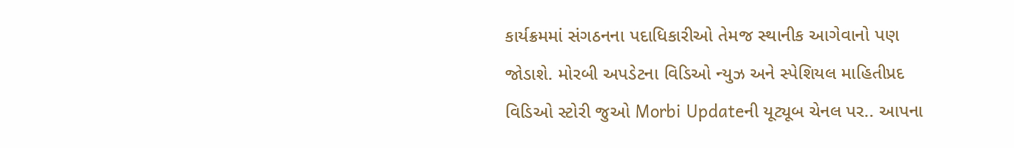કાર્યક્રમમાં સંગઠનના પદાધિકારીઓ તેમજ સ્થાનીક આગેવાનો પણ જોડાશે. મોરબી અપડેટના વિડિઓ ન્યુઝ અને સ્પેશિયલ માહિતીપ્રદ વિડિઓ સ્ટોરી જુઓ Morbi Updateની યૂટ્યૂબ ચેનલ પર.. આપના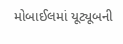મોબાઈલમાં યૂટ્યૂબની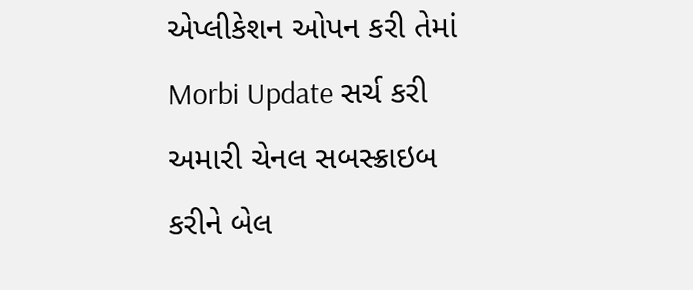એપ્લીકેશન ઓપન કરી તેમાં Morbi Update સર્ચ કરી અમારી ચેનલ સબસ્ક્રાઇબ કરીને બેલ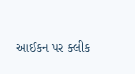આઈકન પર ક્લીક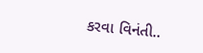કરવા વિનંતી..